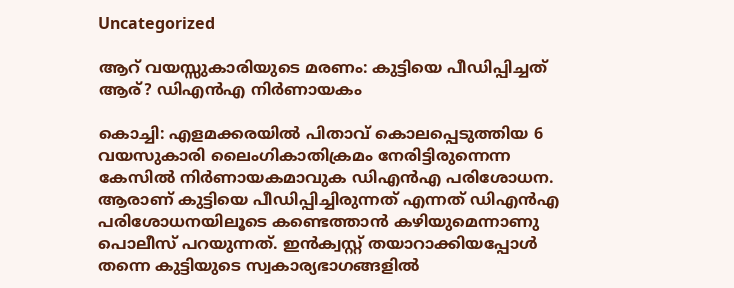Uncategorized

ആറ് വയസ്സുകാരിയുടെ മരണം: കുട്ടിയെ പീഡിപ്പിച്ചത് ആര്? ഡിഎൻഎ നിർണായകം

കൊച്ചി: എളമക്കരയിൽ പിതാവ് കൊലപ്പെടുത്തിയ 6 വയസുകാരി ലൈംഗികാതിക്രമം നേരിട്ടിരുന്നെന്ന കേസിൽ നിർണായകമാവുക ഡിഎൻഎ പരിശോധന. ആരാണ് കുട്ടിയെ പീഡിപ്പിച്ചിരുന്നത് എന്നത് ഡിഎൻഎ പരിശോധനയിലൂടെ കണ്ടെത്താൻ കഴിയുമെന്നാണു പൊലീസ് പറയുന്നത്. ഇൻക്വസ്റ്റ് തയാറാക്കിയപ്പോൾ തന്നെ കുട്ടിയുടെ സ്വകാര്യഭാഗങ്ങളിൽ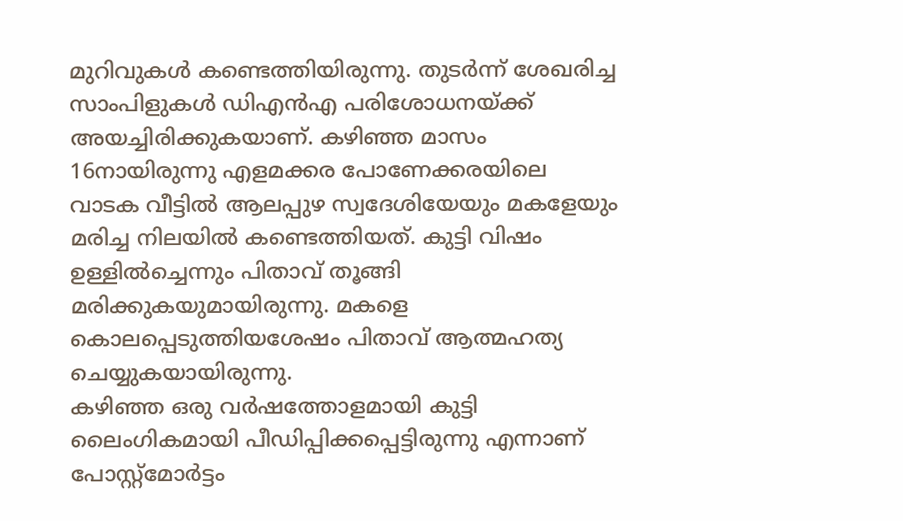മുറിവുകൾ കണ്ടെത്തിയിരുന്നു. തുടർന്ന് ശേഖരിച്ച സാംപിളുകൾ ഡിഎൻഎ പരിശോധനയ്ക്ക് അയച്ചിരിക്കുകയാണ്. കഴിഞ്ഞ മാസം 16നായിരുന്നു എളമക്കര പോണേക്കരയിലെ വാടക വീട്ടിൽ ആലപ്പുഴ സ്വദേശിയേയും മകളേയും മരിച്ച നിലയിൽ കണ്ടെത്തിയത്. കുട്ടി വിഷം ഉള്ളിൽച്ചെന്നും പിതാവ് തൂങ്ങി മരിക്കുകയുമായിരുന്നു. മകളെ കൊലപ്പെടുത്തിയശേഷം പിതാവ് ആത്മഹത്യ ചെയ്യുകയായിരുന്നു.
കഴിഞ്ഞ ഒരു വർഷത്തോളമായി കുട്ടി ലൈംഗികമായി പീഡിപ്പിക്കപ്പെട്ടിരുന്നു എന്നാണ് പോസ്റ്റ്മോർട്ടം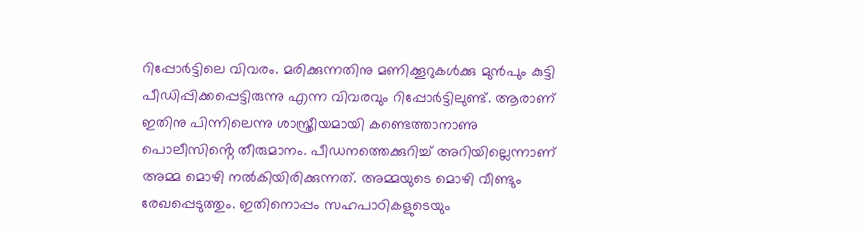റിപ്പോർട്ടിലെ വിവരം. മരിക്കുന്നതിനു മണിക്കൂറുകൾക്കു മുൻപും കുട്ടി പീഡിപ്പിക്കപ്പെട്ടിരുന്നു എന്ന വിവരവും റിപ്പോർട്ടിലുണ്ട്. ആരാണ് ഇതിനു പിന്നിലെന്നു ശാസ്ത്രീയമായി കണ്ടെത്താനാണു പൊലീസിൻ്റെ തീരുമാനം. പീഡനത്തെക്കുറിച്ച് അറിയില്ലെന്നാണ് അമ്മ മൊഴി നൽകിയിരിക്കുന്നത്. അമ്മയുടെ മൊഴി വീണ്ടും രേഖപ്പെടുത്തും. ഇതിനൊപ്പം സഹപാഠികളുടെയും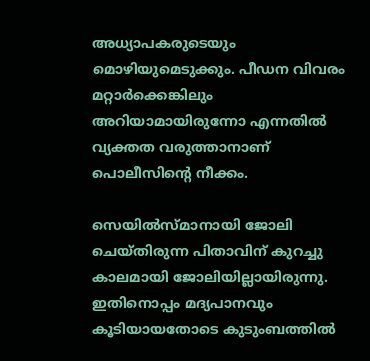അധ്യാപകരുടെയും മൊഴിയുമെടുക്കും. പീഡന വിവരം മറ്റാർക്കെങ്കിലും അറിയാമായിരുന്നോ എന്നതിൽ വ്യക്തത വരുത്താനാണ് പൊലീസിന്റെ നീക്കം.

സെയിൽസ്‌മാനായി ജോലി ചെയ്തിരുന്ന പിതാവിന് കുറച്ചു കാലമായി ജോലിയില്ലായിരുന്നു. ഇതിനൊപ്പം മദ്യപാനവും കൂടിയായതോടെ കുടുംബത്തിൽ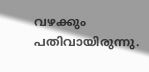വഴക്കും പതിവായിരുന്നു.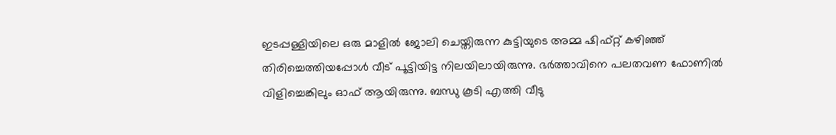ഇടപ്പള്ളിയിലെ ഒരു മാളിൽ ജോലി ചെയ്തിരുന്ന കുട്ടിയുടെ അമ്മ ഷിഫ്റ്റ് കഴിഞ്ഞ് തിരിച്ചെത്തിയപ്പോൾ വീട് പൂട്ടിയിട്ട നിലയിലായിരുന്നു. ഭർത്താവിനെ പലതവണ ഫോണിൽ വിളിച്ചെങ്കിലും ഓഫ് ആയിരുന്നു. ബന്ധു കൂടി എത്തി വീടു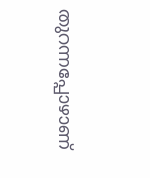തുറന്നപ്പോഴാണ്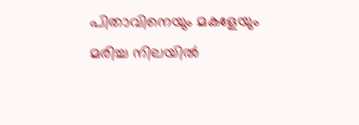പിതാവിനെയും മകളേയും മരിച്ച നിലയിൽ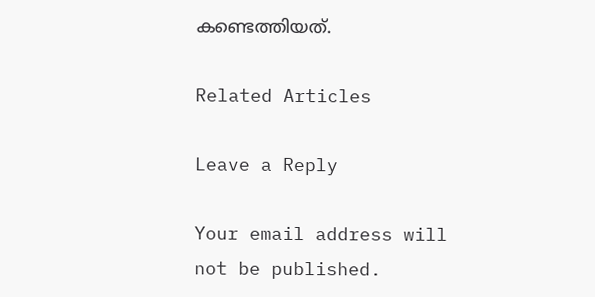കണ്ടെത്തിയത്.

Related Articles

Leave a Reply

Your email address will not be published.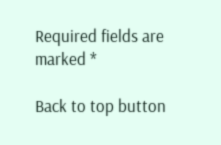Required fields are marked *

Back to top button